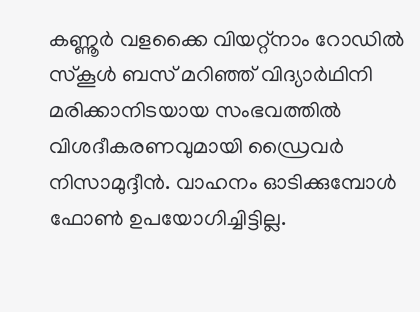കണ്ണൂര്‍ വളക്കൈ വിയറ്റ്നാം റോഡില്‍ സ്കൂള്‍ ബസ് മറിഞ്ഞ് വിദ്യാര്‍ഥിനി മരിക്കാനിടയായ സംഭവത്തില്‍ വിശദീകരണവുമായി ഡ്രൈവര്‍ നിസാമുദ്ദീന്‍. വാഹനം ഓടിക്കുമ്പോള്‍ ഫോണ്‍ ഉപയോഗിച്ചിട്ടില്ല.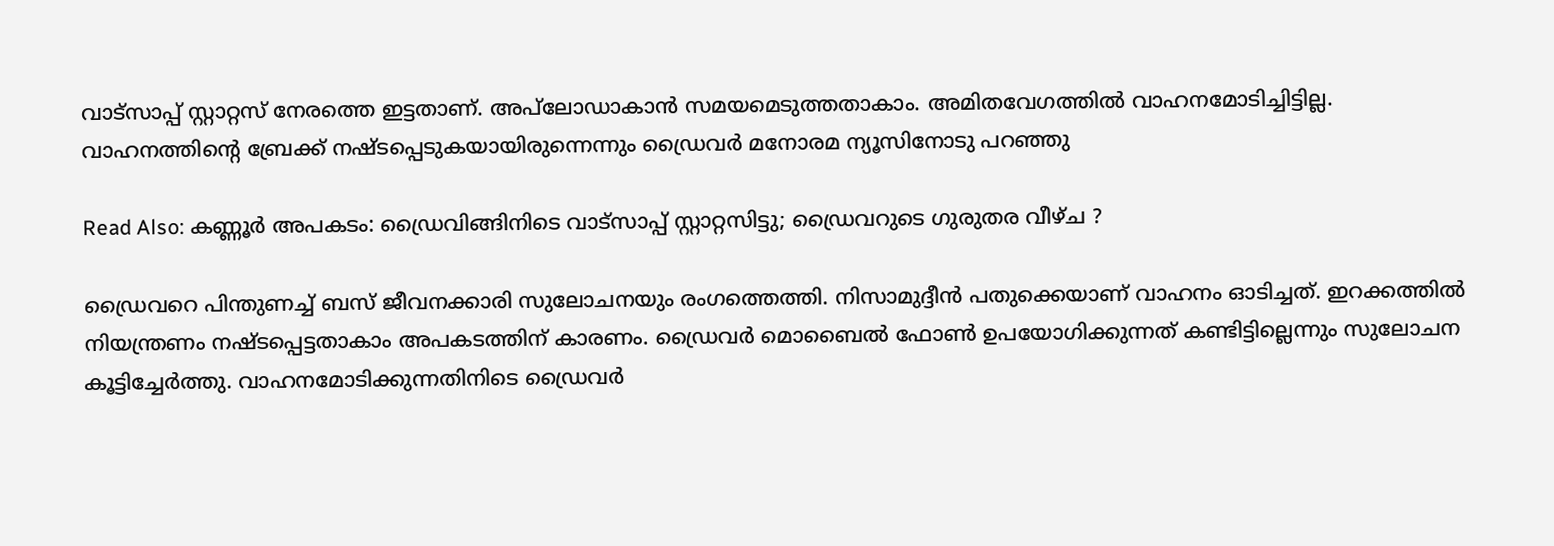വാട്സാപ്പ് സ്റ്റാറ്റസ് നേരത്തെ ഇട്ടതാണ്. അപ്‌ലോഡാകാന്‍ സമയമെടുത്തതാകാം. അമിതവേഗത്തില്‍ വാഹനമോടിച്ചിട്ടില്ല. വാഹനത്തിന്റെ ബ്രേക്ക് നഷ്ടപ്പെടുകയായിരുന്നെന്നും ഡ്രൈവര്‍ മനോരമ ന്യൂസിനോടു പറഞ്ഞു

Read Also: കണ്ണൂര്‍ അപകടം: ഡ്രൈവിങ്ങിനിടെ വാട്സാപ്പ് സ്റ്റാറ്റസിട്ടു; ഡ്രൈവറുടെ ഗുരുതര വീഴ്ച ?

ഡ്രൈവറെ പിന്തുണച്ച് ബസ് ജീവനക്കാരി സുലോചനയും രംഗത്തെത്തി. നിസാമുദ്ദീന്‍ പതുക്കെയാണ് വാഹനം ഓടിച്ചത്. ഇറക്കത്തില്‍ നിയന്ത്രണം നഷ്ടപ്പെട്ടതാകാം അപകടത്തിന് കാരണം. ഡ്രൈവര്‍ മൊബൈല്‍ ഫോണ്‍ ഉപയോഗിക്കുന്നത് കണ്ടിട്ടില്ലെന്നും സുലോചന കൂട്ടിച്ചേര്‍ത്തു. വാഹനമോടിക്കുന്നതിനിടെ ഡ്രൈവര്‍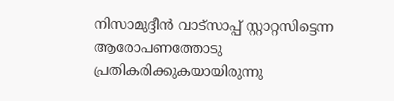നിസാമുദ്ദീന്‍ വാട്സാപ്പ് സ്റ്റാറ്റസിട്ടെന്ന ആരോപണത്തോടു പ്രതികരിക്കുകയായിരുന്നു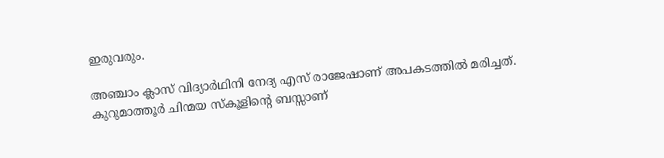ഇരുവരും.

അഞ്ചാം ക്ലാസ് വിദ്യാര്‍ഥിനി നേദ്യ എസ് രാജേഷാണ് അപകടത്തില്‍ മരിച്ചത്.  കുറുമാത്തൂര്‍ ചിന്മയ സ്കൂളിന്‍റെ ബസ്സാണ്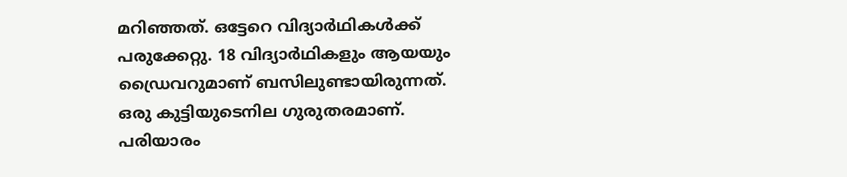മറിഞ്ഞത്. ഒട്ടേറെ വിദ്യാര്‍ഥികള്‍ക്ക് പരുക്കേറ്റു. 18 വിദ്യാര്‍ഥികളും ആയയും ഡ്രൈവറുമാണ് ബസിലുണ്ടായിരുന്നത്. ഒരു കുട്ടിയുടെനില ഗുരുതരമാണ്. പരിയാരം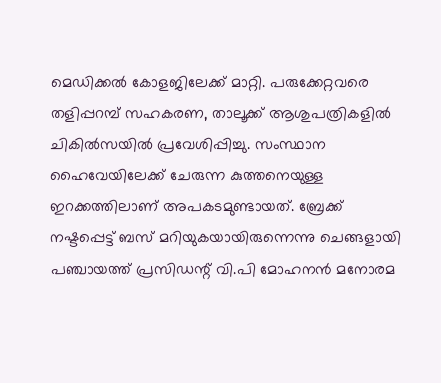മെഡിക്കല്‍ കോളജിലേക്ക് മാറ്റി. പരുക്കേറ്റവരെ തളിപ്പറമ്പ് സഹകരണ, താലൂക്ക് ആശുപത്രികളില്‍ ചികില്‍സയില്‍ പ്രവേശിപ്പിച്ചു. സംസ്ഥാന ഹൈവേയിലേക്ക് ചേരുന്ന കുത്തനെയുള്ള ഇറക്കത്തിലാണ് അപകടമുണ്ടായത്. ബ്രേക്ക് നഷ്ടപ്പെട്ട് ബസ് മറിയുകയായിരുന്നെന്നു ചെങ്ങളായി പഞ്ചായത്ത് പ്രസിഡന്റ് വി.പി മോഹനന്‍ മനോരമ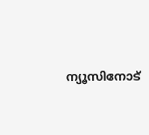ന്യൂസിനോട്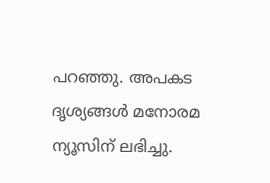പറഞ്ഞു. അപകട ദൃശ്യങ്ങള്‍ മനോരമ ന്യൂസിന് ലഭിച്ചു.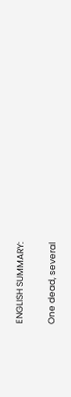ENGLISH SUMMARY:

One dead, several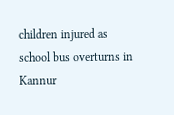children injured as school bus overturns in Kannur